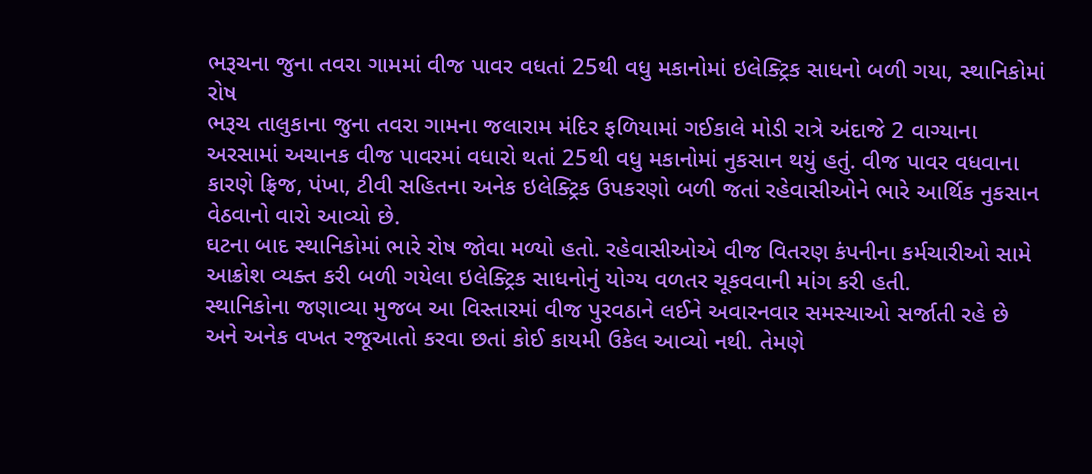ભરૂચના જુના તવરા ગામમાં વીજ પાવર વધતાં 25થી વધુ મકાનોમાં ઇલેક્ટ્રિક સાધનો બળી ગયા, સ્થાનિકોમાં રોષ
ભરૂચ તાલુકાના જુના તવરા ગામના જલારામ મંદિર ફળિયામાં ગઈકાલે મોડી રાત્રે અંદાજે 2 વાગ્યાના અરસામાં અચાનક વીજ પાવરમાં વધારો થતાં 25થી વધુ મકાનોમાં નુકસાન થયું હતું. વીજ પાવર વધવાના કારણે ફ્રિજ, પંખા, ટીવી સહિતના અનેક ઇલેક્ટ્રિક ઉપકરણો બળી જતાં રહેવાસીઓને ભારે આર્થિક નુકસાન વેઠવાનો વારો આવ્યો છે.
ઘટના બાદ સ્થાનિકોમાં ભારે રોષ જોવા મળ્યો હતો. રહેવાસીઓએ વીજ વિતરણ કંપનીના કર્મચારીઓ સામે આક્રોશ વ્યક્ત કરી બળી ગયેલા ઇલેક્ટ્રિક સાધનોનું યોગ્ય વળતર ચૂકવવાની માંગ કરી હતી.
સ્થાનિકોના જણાવ્યા મુજબ આ વિસ્તારમાં વીજ પુરવઠાને લઈને અવારનવાર સમસ્યાઓ સર્જાતી રહે છે અને અનેક વખત રજૂઆતો કરવા છતાં કોઈ કાયમી ઉકેલ આવ્યો નથી. તેમણે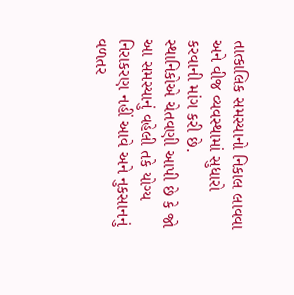તાત્કાલિક સમસ્યાનો નિકાલ લાવવા અને વીજ વ્યવસ્થામાં સુધારો કરવાની માંગ કરી છે.
સ્થાનિકોએ ચેતવણી આપી છે કે જો આ સમસ્યાનું વહેલી તકે યોગ્ય નિરાકરણ નહીં આવે અને નુકસાનનું વળતર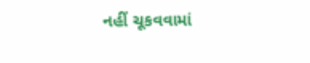નહીં ચૂકવવામાં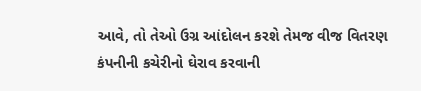આવે, તો તેઓ ઉગ્ર આંદોલન કરશે તેમજ વીજ વિતરણ કંપનીની કચેરીનો ઘેરાવ કરવાની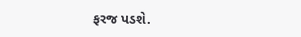ફરજ પડશે.